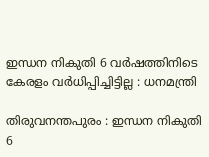ഇന്ധന നികുതി 6 വർഷത്തിനിടെ കേരളം വർധിപ്പിച്ചിട്ടില്ല : ധനമന്ത്രി

തിരുവനന്തപുരം : ഇന്ധന നികുതി 6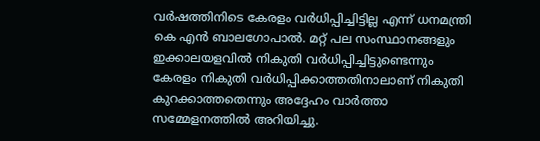വര്‍ഷത്തിനിടെ കേരളം വര്‍ധിപ്പിച്ചിട്ടില്ല എന്ന് ധനമന്ത്രി കെ എന്‍ ബാലഗോപാല്‍. മറ്റ് പല സംസ്ഥാനങ്ങളും ഇക്കാലയളവില്‍ നികുതി വര്‍ധിപ്പിച്ചിട്ടുണ്ടെന്നും കേരളം നികുതി വര്‍ധിപ്പിക്കാത്തതിനാലാണ് നികുതി കുറക്കാത്തതെന്നും അദ്ദേഹം വാര്‍ത്താ സമ്മേളനത്തില്‍ അറിയിച്ചു.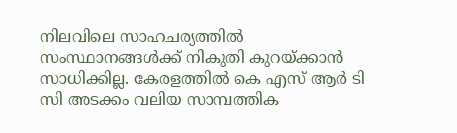നിലവിലെ സാഹചര്യത്തില്‍ സംസ്ഥാനങ്ങള്‍ക്ക് നികുതി കുറയ്ക്കാന്‍ സാധിക്കില്ല. കേരളത്തില്‍ കെ എസ് ആര്‍ ടി സി അടക്കം വലിയ സാമ്പത്തിക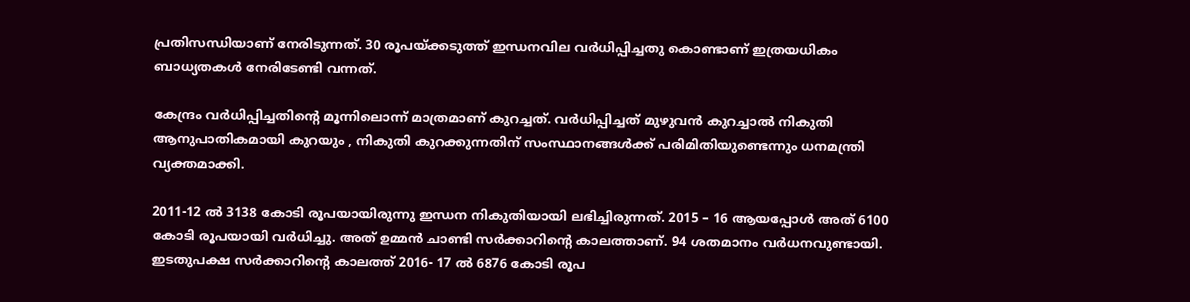പ്രതിസന്ധിയാണ് നേരിടുന്നത്. 30 രൂപയ്ക്കടുത്ത് ഇന്ധനവില വര്‍ധിപ്പിച്ചതു കൊണ്ടാണ് ഇത്രയധികം ബാധ്യതകള്‍ നേരിടേണ്ടി വന്നത്.

കേന്ദ്രം വര്‍ധിപ്പിച്ചതിന്റെ മൂന്നിലൊന്ന് മാത്രമാണ് കുറച്ചത്. വര്‍ധിപ്പിച്ചത് മുഴുവന്‍ കുറച്ചാല്‍ നികുതി ആനുപാതികമായി കുറയും , നികുതി കുറക്കുന്നതിന് സംസ്ഥാനങ്ങള്‍ക്ക് പരിമിതിയുണ്ടെന്നും ധനമന്ത്രി വ്യക്തമാക്കി.

2011-12 ല്‍ 3138 കോടി രൂപയായിരുന്നു ഇന്ധന നികുതിയായി ലഭിച്ചിരുന്നത്. 2015 – 16 ആയപ്പോള്‍ അത് 6100 കോടി രൂപയായി വര്‍ധിച്ചു. അത് ഉമ്മന്‍ ചാണ്ടി സര്‍ക്കാറിന്റെ കാലത്താണ്. 94 ശതമാനം വര്‍ധനവുണ്ടായി. ഇടതുപക്ഷ സര്‍ക്കാറിന്റെ കാലത്ത് 2016- 17 ല്‍ 6876 കോടി രൂപ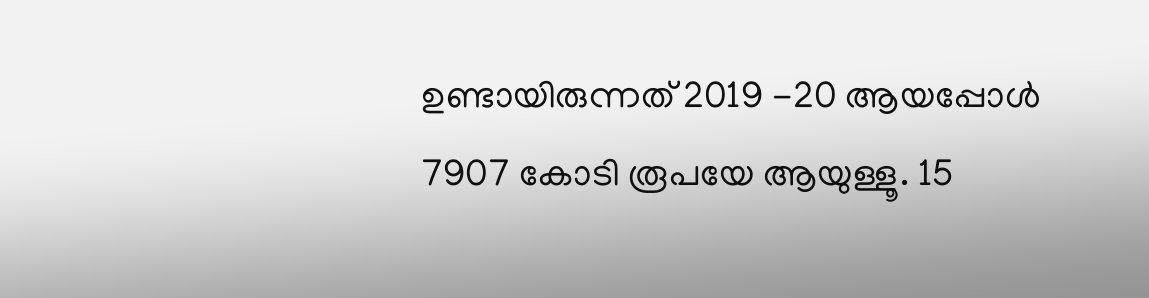ഉണ്ടായിരുന്നത് 2019 -20 ആയപ്പോള്‍ 7907 കോടി രൂപയേ ആയുള്ളൂ. 15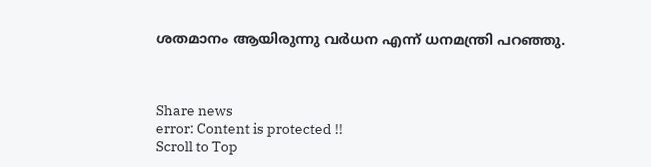ശതമാനം ആയിരുന്നു വര്‍ധന എന്ന് ധനമന്ത്രി പറഞ്ഞു.



Share news
error: Content is protected !!
Scroll to Top